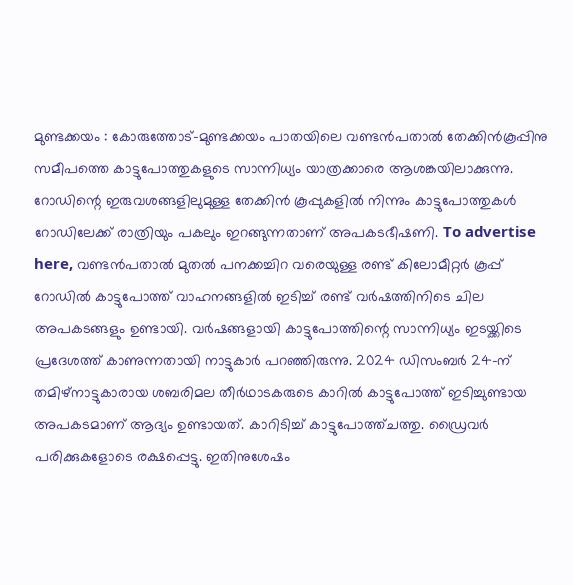മുണ്ടക്കയം : കോരുത്തോട്-മുണ്ടക്കയം പാതയിലെ വണ്ടൻപതാൽ തേക്കിൻകൂപ്പിനു സമീപത്തെ കാട്ടുപോത്തുകളുടെ സാന്നിധ്യം യാത്രക്കാരെ ആശങ്കയിലാക്കുന്നു. റോഡിന്റെ ഇരുവശങ്ങളിലുമുള്ള തേക്കിൻ കൂപ്പുകളിൽ നിന്നും കാട്ടുപോത്തുകൾ റോഡിലേക്ക് രാത്രിയും പകലും ഇറങ്ങുന്നതാണ് അപകടഭീഷണി. To advertise here, വണ്ടൻപതാൽ മുതൽ പനക്കച്ചിറ വരെയുള്ള രണ്ട് കിലോമീറ്റർ കൂപ്പ് റോഡിൽ കാട്ടുപോത്ത് വാഹനങ്ങളിൽ ഇടിച്ച് രണ്ട് വർഷത്തിനിടെ ചില അപകടങ്ങളും ഉണ്ടായി. വർഷങ്ങളായി കാട്ടുപോത്തിന്റെ സാന്നിധ്യം ഇടയ്ക്കിടെ പ്രദേശത്ത് കാണുന്നതായി നാട്ടുകാർ പറഞ്ഞിരുന്നു. 2024 ഡിസംബർ 24-ന് തമിഴ്നാട്ടുകാരായ ശബരിമല തീർഥാടകരുടെ കാറിൽ കാട്ടുപോത്ത് ഇടിച്ചുണ്ടായ അപകടമാണ് ആദ്യം ഉണ്ടായത്. കാറിടിച്ച് കാട്ടുപോത്ത്ചത്തു. ഡ്രൈവർ പരിക്കുകളോടെ രക്ഷപ്പെട്ടു. ഇതിനുശേഷം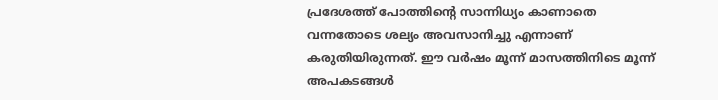പ്രദേശത്ത് പോത്തിന്റെ സാന്നിധ്യം കാണാതെ വന്നതോടെ ശല്യം അവസാനിച്ചു എന്നാണ് കരുതിയിരുന്നത്. ഈ വർഷം മൂന്ന് മാസത്തിനിടെ മൂന്ന് അപകടങ്ങൾ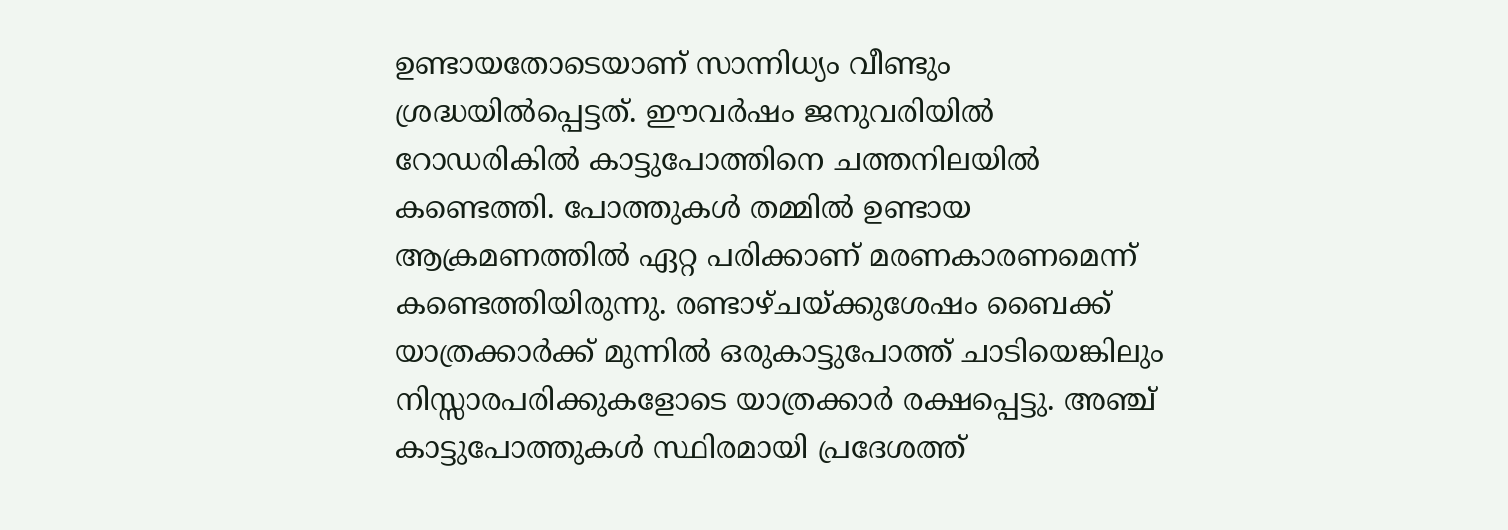ഉണ്ടായതോടെയാണ് സാന്നിധ്യം വീണ്ടും ശ്രദ്ധയിൽപ്പെട്ടത്. ഈവർഷം ജനുവരിയിൽ റോഡരികിൽ കാട്ടുപോത്തിനെ ചത്തനിലയിൽ കണ്ടെത്തി. പോത്തുകൾ തമ്മിൽ ഉണ്ടായ ആക്രമണത്തിൽ ഏറ്റ പരിക്കാണ് മരണകാരണമെന്ന് കണ്ടെത്തിയിരുന്നു. രണ്ടാഴ്ചയ്ക്കുശേഷം ബൈക്ക് യാത്രക്കാർക്ക് മുന്നിൽ ഒരുകാട്ടുപോത്ത് ചാടിയെങ്കിലും നിസ്സാരപരിക്കുകളോടെ യാത്രക്കാർ രക്ഷപ്പെട്ടു. അഞ്ച് കാട്ടുപോത്തുകൾ സ്ഥിരമായി പ്രദേശത്ത്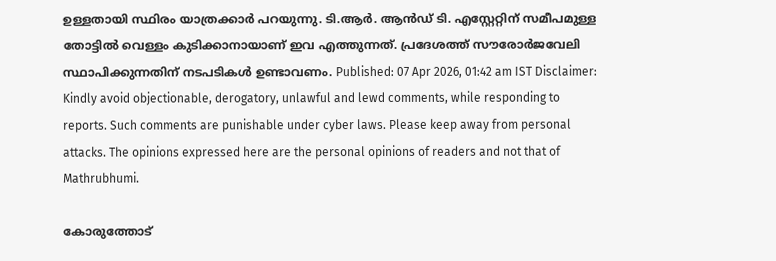ഉള്ളതായി സ്ഥിരം യാത്രക്കാർ പറയുന്നു. ടി.ആർ. ആൻഡ് ടി. എസ്റ്റേറ്റിന് സമീപമുള്ള തോട്ടിൽ വെള്ളം കുടിക്കാനായാണ് ഇവ എത്തുന്നത്. പ്രദേശത്ത് സൗരോർജവേലി സ്ഥാപിക്കുന്നതിന് നടപടികൾ ഉണ്ടാവണം. Published: 07 Apr 2026, 01:42 am IST Disclaimer: Kindly avoid objectionable, derogatory, unlawful and lewd comments, while responding to reports. Such comments are punishable under cyber laws. Please keep away from personal attacks. The opinions expressed here are the personal opinions of readers and not that of Mathrubhumi.

കോരുത്തോട്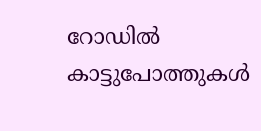റോഡിൽ കാട്ടുപോത്തുകൾ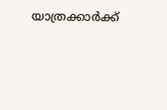യാത്രക്കാർക്ക്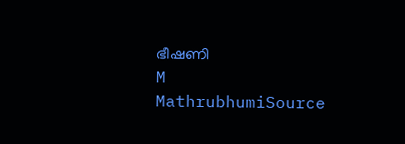ഭീഷണി
M
MathrubhumiSource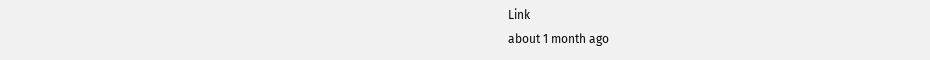Link
about 1 month ago